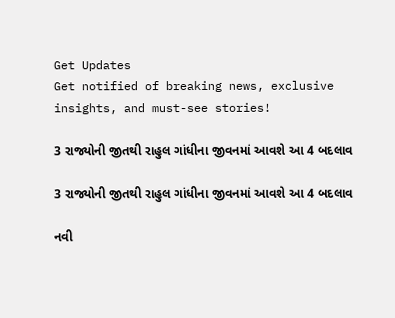Get Updates
Get notified of breaking news, exclusive insights, and must-see stories!

3 રાજ્યોની જીતથી રાહુલ ગાંધીના જીવનમાં આવશે આ 4 બદલાવ

3 રાજ્યોની જીતથી રાહુલ ગાંધીના જીવનમાં આવશે આ 4 બદલાવ

નવી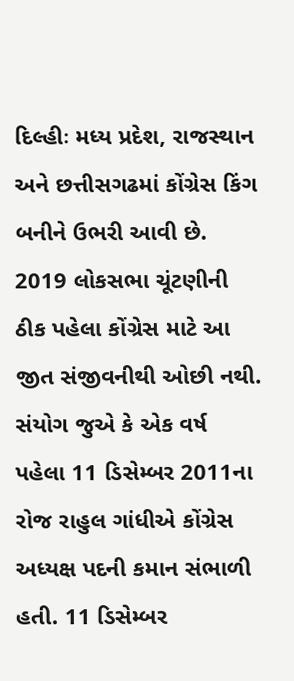દિલ્હીઃ મધ્ય પ્રદેશ, રાજસ્થાન અને છત્તીસગઢમાં કોંગ્રેસ કિંગ બનીને ઉભરી આવી છે. 2019 લોકસભા ચૂંટણીની ઠીક પહેલા કોંગ્રેસ માટે આ જીત સંજીવનીથી ઓછી નથી. સંયોગ જુએ કે એક વર્ષ પહેલા 11 ડિસેમ્બર 2011ના રોજ રાહુલ ગાંધીએ કોંગ્રેસ અધ્યક્ષ પદની કમાન સંભાળી હતી. 11 ડિસેમ્બર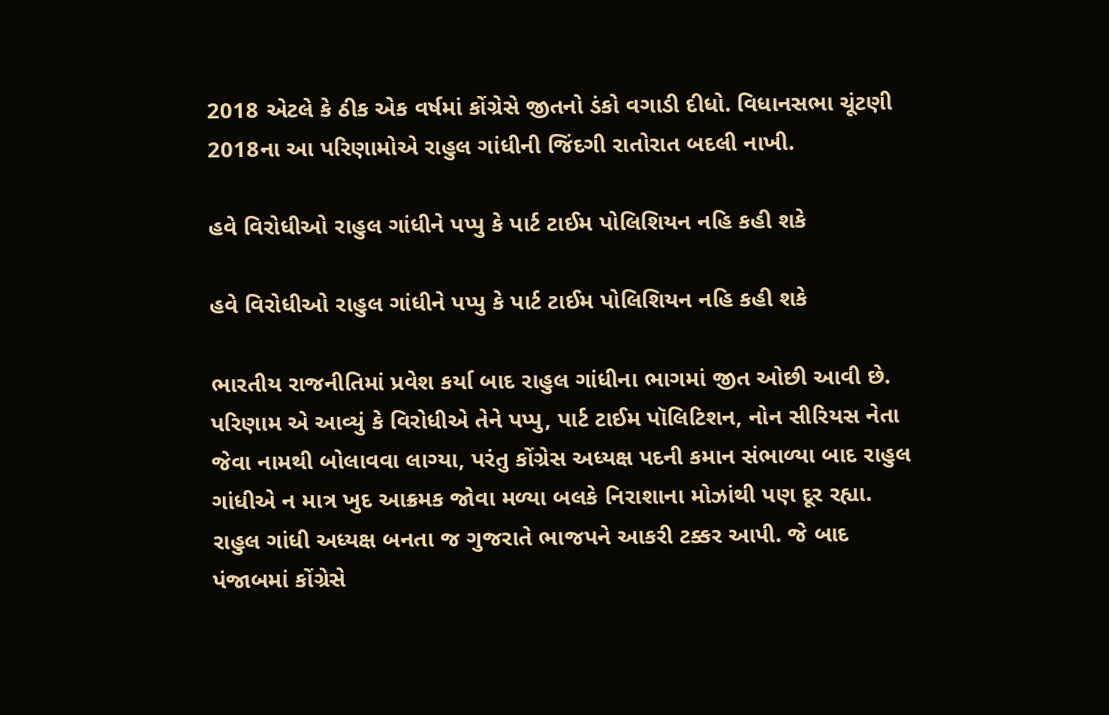2018 એટલે કે ઠીક એક વર્ષમાં કોંગ્રેસે જીતનો ડંકો વગાડી દીધો. વિધાનસભા ચૂંટણી 2018ના આ પરિણામોએ રાહુલ ગાંધીની જિંદગી રાતોરાત બદલી નાખી.

હવે વિરોધીઓ રાહુલ ગાંધીને પપ્પુ કે પાર્ટ ટાઈમ પોલિશિયન નહિ કહી શકે

હવે વિરોધીઓ રાહુલ ગાંધીને પપ્પુ કે પાર્ટ ટાઈમ પોલિશિયન નહિ કહી શકે

ભારતીય રાજનીતિમાં પ્રવેશ કર્યા બાદ રાહુલ ગાંધીના ભાગમાં જીત ઓછી આવી છે. પરિણામ એ આવ્યું કે વિરોધીએ તેને પપ્પુ, પાર્ટ ટાઈમ પૉલિટિશન, નોન સીરિયસ નેતા જેવા નામથી બોલાવવા લાગ્યા, પરંતુ કોંગ્રેસ અધ્યક્ષ પદની કમાન સંભાળ્યા બાદ રાહુલ ગાંધીએ ન માત્ર ખુદ આક્રમક જોવા મળ્યા બલકે નિરાશાના મોઝાંથી પણ દૂર રહ્યા. રાહુલ ગાંધી અધ્યક્ષ બનતા જ ગુજરાતે ભાજપને આકરી ટક્કર આપી. જે બાદ પંજાબમાં કોંગ્રેસે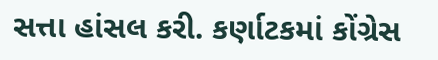સત્તા હાંસલ કરી. કર્ણાટકમાં કોંગ્રેસ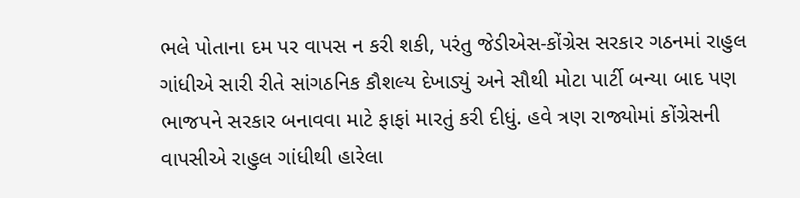ભલે પોતાના દમ પર વાપસ ન કરી શકી, પરંતુ જેડીએસ-કોંગ્રેસ સરકાર ગઠનમાં રાહુલ ગાંધીએ સારી રીતે સાંગઠનિક કૌશલ્ય દેખાડ્યું અને સૌથી મોટા પાર્ટી બન્યા બાદ પણ ભાજપને સરકાર બનાવવા માટે ફાફાં મારતું કરી દીધું. હવે ત્રણ રાજ્યોમાં કોંગ્રેસની વાપસીએ રાહુલ ગાંધીથી હારેલા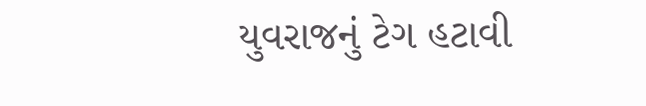યુવરાજનું ટેગ હટાવી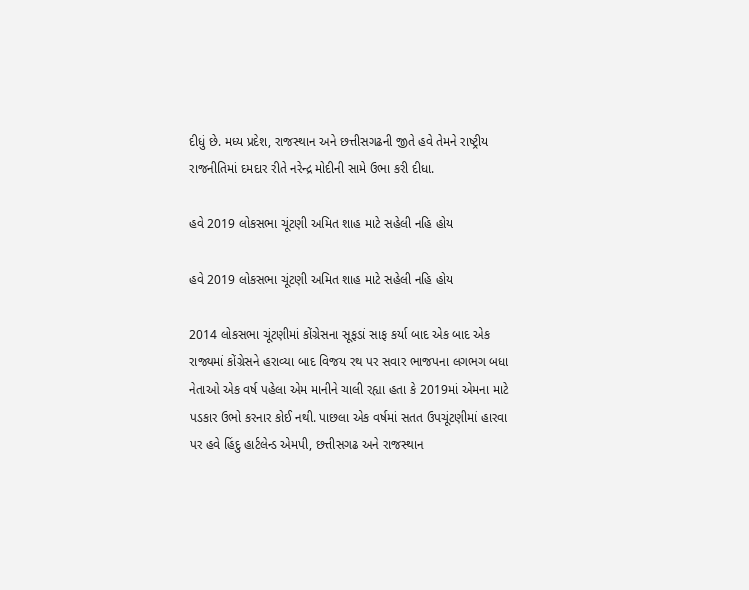દીધું છે. મધ્ય પ્રદેશ, રાજસ્થાન અને છત્તીસગઢની જીતે હવે તેમને રાષ્ટ્રીય રાજનીતિમાં દમદાર રીતે નરેન્દ્ર મોદીની સામે ઉભા કરી દીધા.

હવે 2019 લોકસભા ચૂંટણી અમિત શાહ માટે સહેલી નહિ હોય

હવે 2019 લોકસભા ચૂંટણી અમિત શાહ માટે સહેલી નહિ હોય

2014 લોકસભા ચૂંટણીમાં કોંગ્રેસના સૂફડાં સાફ કર્યા બાદ એક બાદ એક રાજ્યમાં કોંગ્રેસને હરાવ્યા બાદ વિજય રથ પર સવાર ભાજપના લગભગ બધા નેતાઓ એક વર્ષ પહેલા એમ માનીને ચાલી રહ્યા હતા કે 2019માં એમના માટે પડકાર ઉભો કરનાર કોઈ નથી. પાછલા એક વર્ષમાં સતત ઉપચૂંટણીમાં હારવા પર હવે હિંદુ હાર્ટલેન્ડ એમપી, છત્તીસગઢ અને રાજસ્થાન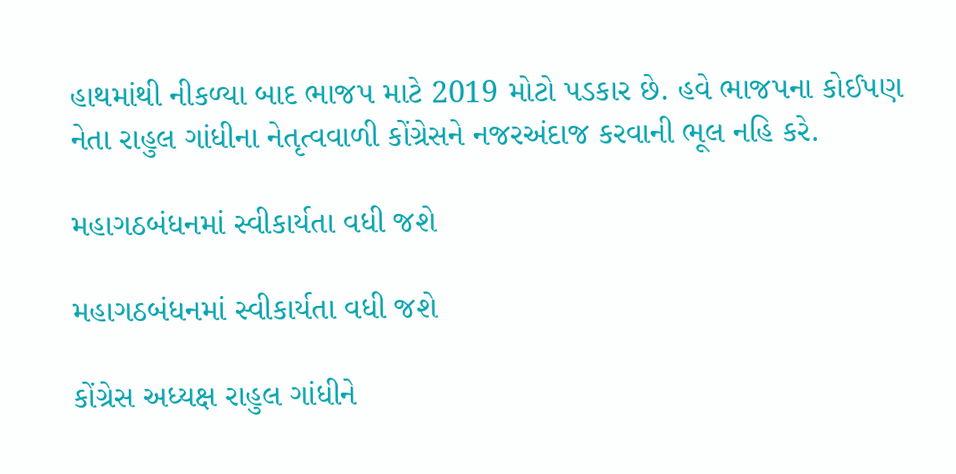હાથમાંથી નીકળ્યા બાદ ભાજપ માટે 2019 મોટો પડકાર છે. હવે ભાજપના કોઈપણ નેતા રાહુલ ગાંધીના નેતૃત્વવાળી કોંગ્રેસને નજરઅંદાજ કરવાની ભૂલ નહિ કરે.

મહાગઠબંધનમાં સ્વીકાર્યતા વધી જશે

મહાગઠબંધનમાં સ્વીકાર્યતા વધી જશે

કોંગ્રેસ અધ્યક્ષ રાહુલ ગાંધીને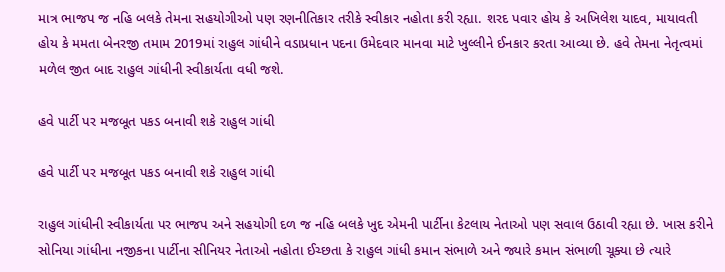માત્ર ભાજપ જ નહિ બલકે તેમના સહયોગીઓ પણ રણનીતિકાર તરીકે સ્વીકાર નહોતા કરી રહ્યા. શરદ પવાર હોય કે અખિલેશ યાદવ, માયાવતી હોય કે મમતા બેનરજી તમામ 2019માં રાહુલ ગાંધીને વડાપ્રધાન પદના ઉમેદવાર માનવા માટે ખુલ્લીને ઈનકાર કરતા આવ્યા છે. હવે તેમના નેતૃત્વમાં મળેલ જીત બાદ રાહુલ ગાંધીની સ્વીકાર્યતા વધી જશે.

હવે પાર્ટી પર મજબૂત પકડ બનાવી શકે રાહુલ ગાંધી

હવે પાર્ટી પર મજબૂત પકડ બનાવી શકે રાહુલ ગાંધી

રાહુલ ગાંધીની સ્વીકાર્યતા પર ભાજપ અને સહયોગી દળ જ નહિ બલકે ખુદ એમની પાર્ટીના કેટલાય નેતાઓ પણ સવાલ ઉઠાવી રહ્યા છે. ખાસ કરીને સોનિયા ગાંધીના નજીકના પાર્ટીના સીનિયર નેતાઓ નહોતા ઈચ્છતા કે રાહુલ ગાંધી કમાન સંભાળે અને જ્યારે કમાન સંભાળી ચૂક્યા છે ત્યારે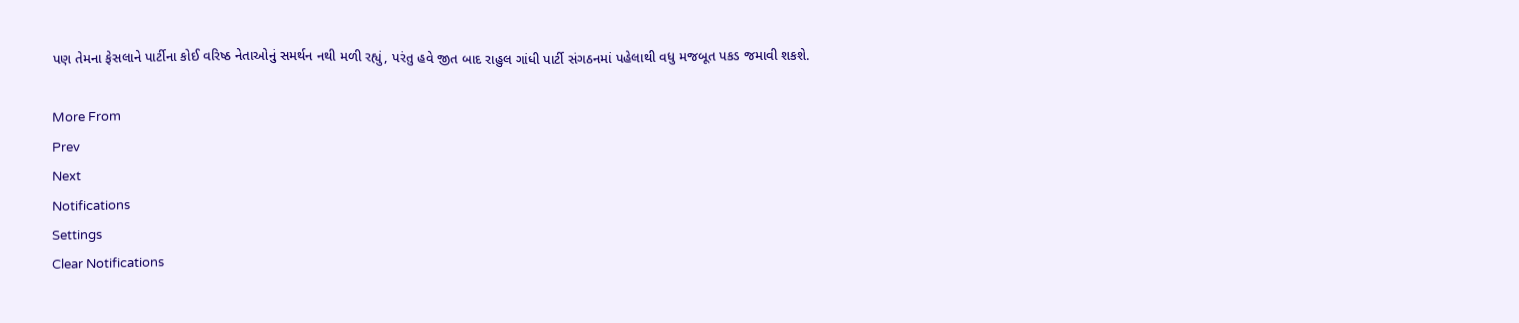પણ તેમના ફેસલાને પાર્ટીના કોઈ વરિષ્ઠ નેતાઓનું સમર્થન નથી મળી રહ્યું, પરંતુ હવે જીત બાદ રાહુલ ગાંધી પાર્ટી સંગઠનમાં પહેલાથી વધુ મજબૂત પકડ જમાવી શકશે.

More From
Prev
Next
Notifications
Settings
Clear Notifications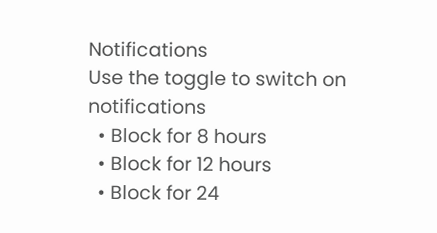Notifications
Use the toggle to switch on notifications
  • Block for 8 hours
  • Block for 12 hours
  • Block for 24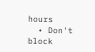hours
  • Don't block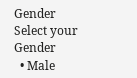Gender
Select your Gender
  • Male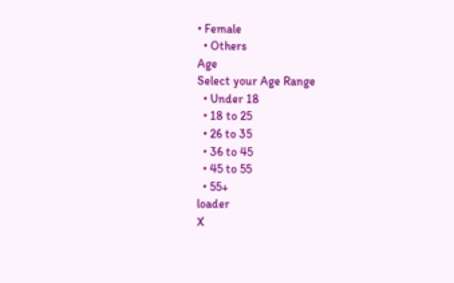• Female
  • Others
Age
Select your Age Range
  • Under 18
  • 18 to 25
  • 26 to 35
  • 36 to 45
  • 45 to 55
  • 55+
loader
X